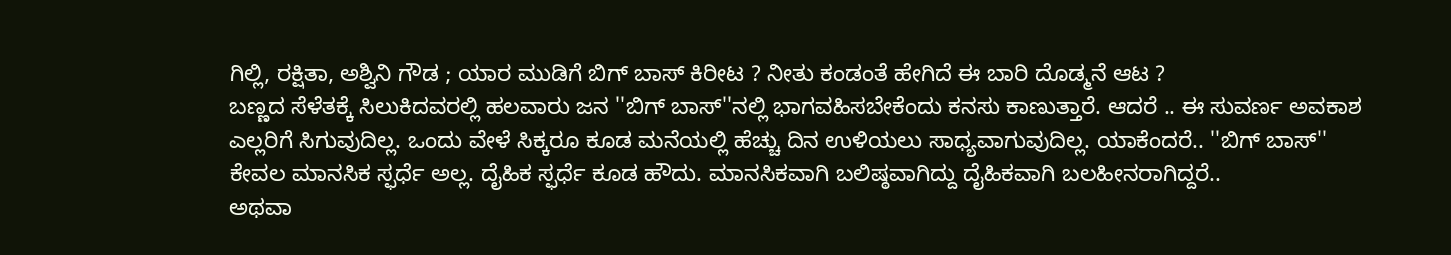ಗಿಲ್ಲಿ, ರಕ್ಷಿತಾ, ಅಶ್ವಿನಿ ಗೌಡ ; ಯಾರ ಮುಡಿಗೆ ಬಿಗ್ ಬಾಸ್ ಕಿರೀಟ ? ನೀತು ಕಂಡಂತೆ ಹೇಗಿದೆ ಈ ಬಾರಿ ದೊಡ್ಮನೆ ಆಟ ?
ಬಣ್ಣದ ಸೆಳೆತಕ್ಕೆ ಸಿಲುಕಿದವರಲ್ಲಿ ಹಲವಾರು ಜನ ''ಬಿಗ್ ಬಾಸ್''ನಲ್ಲಿ ಭಾಗವಹಿಸಬೇಕೆಂದು ಕನಸು ಕಾಣುತ್ತಾರೆ. ಆದರೆ .. ಈ ಸುವರ್ಣ ಅವಕಾಶ ಎಲ್ಲರಿಗೆ ಸಿಗುವುದಿಲ್ಲ. ಒಂದು ವೇಳೆ ಸಿಕ್ಕರೂ ಕೂಡ ಮನೆಯಲ್ಲಿ ಹೆಚ್ಚು ದಿನ ಉಳಿಯಲು ಸಾಧ್ಯವಾಗುವುದಿಲ್ಲ. ಯಾಕೆಂದರೆ.. ''ಬಿಗ್ ಬಾಸ್'' ಕೇವಲ ಮಾನಸಿಕ ಸ್ಫರ್ಧೆ ಅಲ್ಲ. ದೈಹಿಕ ಸ್ಫರ್ಧೆ ಕೂಡ ಹೌದು. ಮಾನಸಿಕವಾಗಿ ಬಲಿಷ್ಠವಾಗಿದ್ದು ದೈಹಿಕವಾಗಿ ಬಲಹೀನರಾಗಿದ್ದರೆ..
ಅಥವಾ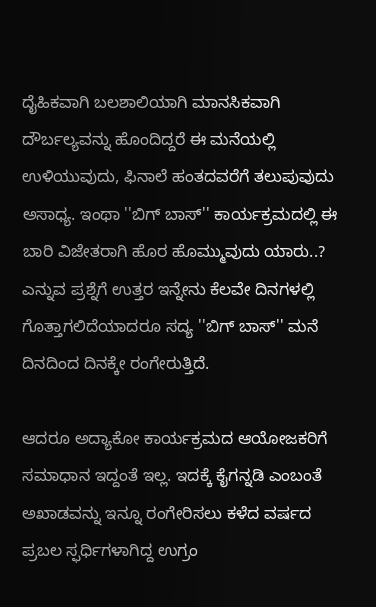ದೈಹಿಕವಾಗಿ ಬಲಶಾಲಿಯಾಗಿ ಮಾನಸಿಕವಾಗಿ ದೌರ್ಬಲ್ಯವನ್ನು ಹೊಂದಿದ್ದರೆ ಈ ಮನೆಯಲ್ಲಿ ಉಳಿಯುವುದು, ಫಿನಾಲೆ ಹಂತದವರೆಗೆ ತಲುಪುವುದು ಅಸಾಧ್ಯ. ಇಂಥಾ ''ಬಿಗ್ ಬಾಸ್'' ಕಾರ್ಯಕ್ರಮದಲ್ಲಿ ಈ ಬಾರಿ ವಿಜೇತರಾಗಿ ಹೊರ ಹೊಮ್ಮುವುದು ಯಾರು..? ಎನ್ನುವ ಪ್ರಶ್ನೆಗೆ ಉತ್ತರ ಇನ್ನೇನು ಕೆಲವೇ ದಿನಗಳಲ್ಲಿ ಗೊತ್ತಾಗಲಿದೆಯಾದರೂ ಸದ್ಯ ''ಬಿಗ್ ಬಾಸ್'' ಮನೆ ದಿನದಿಂದ ದಿನಕ್ಕೇ ರಂಗೇರುತ್ತಿದೆ.

ಆದರೂ ಅದ್ಯಾಕೋ ಕಾರ್ಯಕ್ರಮದ ಆಯೋಜಕರಿಗೆ ಸಮಾಧಾನ ಇದ್ದಂತೆ ಇಲ್ಲ. ಇದಕ್ಕೆ ಕೈಗನ್ನಡಿ ಎಂಬಂತೆ ಅಖಾಡವನ್ನು ಇನ್ನೂ ರಂಗೇರಿಸಲು ಕಳೆದ ವರ್ಷದ ಪ್ರಬಲ ಸ್ಫರ್ಧಿಗಳಾಗಿದ್ದ ಉಗ್ರಂ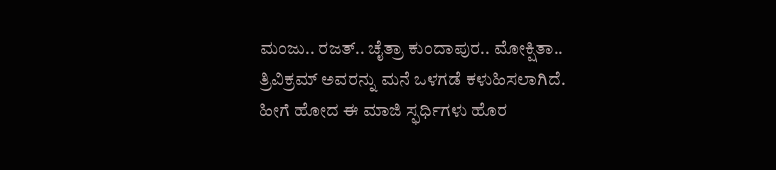ಮಂಜು.. ರಜತ್.. ಚೈತ್ರಾ ಕುಂದಾಪುರ.. ಮೋಕ್ಷಿತಾ.. ತ್ರಿವಿಕ್ರಮ್ ಅವರನ್ನು ಮನೆ ಒಳಗಡೆ ಕಳುಹಿಸಲಾಗಿದೆ.
ಹೀಗೆ ಹೋದ ಈ ಮಾಜಿ ಸ್ಫರ್ಧಿಗಳು ಹೊರ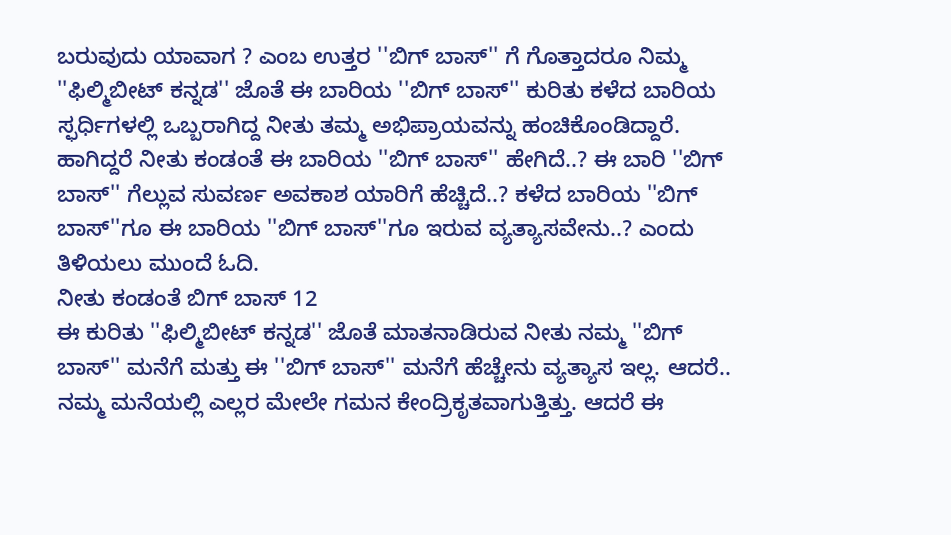ಬರುವುದು ಯಾವಾಗ ? ಎಂಬ ಉತ್ತರ ''ಬಿಗ್ ಬಾಸ್'' ಗೆ ಗೊತ್ತಾದರೂ ನಿಮ್ಮ ''ಫಿಲ್ಮಿಬೀಟ್ ಕನ್ನಡ'' ಜೊತೆ ಈ ಬಾರಿಯ ''ಬಿಗ್ ಬಾಸ್'' ಕುರಿತು ಕಳೆದ ಬಾರಿಯ ಸ್ಫರ್ಧಿಗಳಲ್ಲಿ ಒಬ್ಬರಾಗಿದ್ದ ನೀತು ತಮ್ಮ ಅಭಿಪ್ರಾಯವನ್ನು ಹಂಚಿಕೊಂಡಿದ್ದಾರೆ.
ಹಾಗಿದ್ದರೆ ನೀತು ಕಂಡಂತೆ ಈ ಬಾರಿಯ ''ಬಿಗ್ ಬಾಸ್'' ಹೇಗಿದೆ..? ಈ ಬಾರಿ ''ಬಿಗ್ ಬಾಸ್'' ಗೆಲ್ಲುವ ಸುವರ್ಣ ಅವಕಾಶ ಯಾರಿಗೆ ಹೆಚ್ಚಿದೆ..? ಕಳೆದ ಬಾರಿಯ ''ಬಿಗ್ ಬಾಸ್''ಗೂ ಈ ಬಾರಿಯ ''ಬಿಗ್ ಬಾಸ್''ಗೂ ಇರುವ ವ್ಯತ್ಯಾಸವೇನು..? ಎಂದು ತಿಳಿಯಲು ಮುಂದೆ ಓದಿ.
ನೀತು ಕಂಡಂತೆ ಬಿಗ್ ಬಾಸ್ 12
ಈ ಕುರಿತು ''ಫಿಲ್ಮಿಬೀಟ್ ಕನ್ನಡ'' ಜೊತೆ ಮಾತನಾಡಿರುವ ನೀತು ನಮ್ಮ ''ಬಿಗ್ ಬಾಸ್'' ಮನೆಗೆ ಮತ್ತು ಈ ''ಬಿಗ್ ಬಾಸ್'' ಮನೆಗೆ ಹೆಚ್ಚೇನು ವ್ಯತ್ಯಾಸ ಇಲ್ಲ. ಆದರೆ.. ನಮ್ಮ ಮನೆಯಲ್ಲಿ ಎಲ್ಲರ ಮೇಲೇ ಗಮನ ಕೇಂದ್ರಿಕೃತವಾಗುತ್ತಿತ್ತು. ಆದರೆ ಈ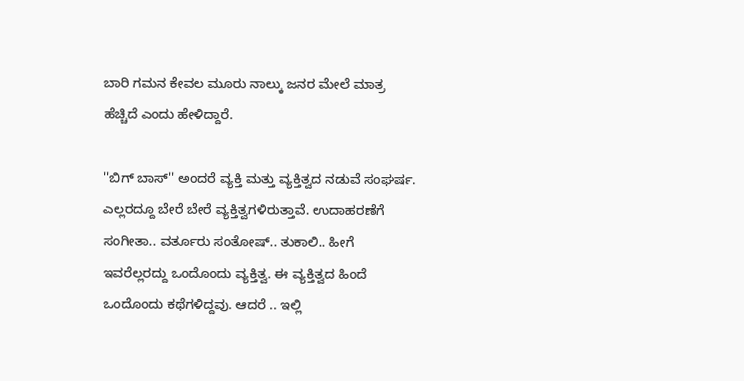ಬಾರಿ ಗಮನ ಕೇವಲ ಮೂರು ನಾಲ್ಕು ಜನರ ಮೇಲೆ ಮಾತ್ರ ಹೆಚ್ಚಿದೆ ಎಂದು ಹೇಳಿದ್ದಾರೆ.

''ಬಿಗ್ ಬಾಸ್'' ಅಂದರೆ ವ್ಯಕ್ತಿ ಮತ್ತು ವ್ಯಕ್ತಿತ್ವದ ನಡುವೆ ಸಂಘರ್ಷ. ಎಲ್ಲರದ್ದೂ ಬೇರೆ ಬೇರೆ ವ್ಯಕ್ತಿತ್ವಗಳಿರುತ್ತಾವೆ. ಉದಾಹರಣೆಗೆ ಸಂಗೀತಾ.. ವರ್ತೂರು ಸಂತೋಷ್.. ತುಕಾಲಿ.. ಹೀಗೆ ಇವರೆಲ್ಲರದ್ದು ಒಂದೊಂದು ವ್ಯಕ್ತಿತ್ವ. ಈ ವ್ಯಕ್ತಿತ್ವದ ಹಿಂದೆ ಒಂದೊಂದು ಕಥೆಗಳಿದ್ದವು. ಆದರೆ .. ಇಲ್ಲಿ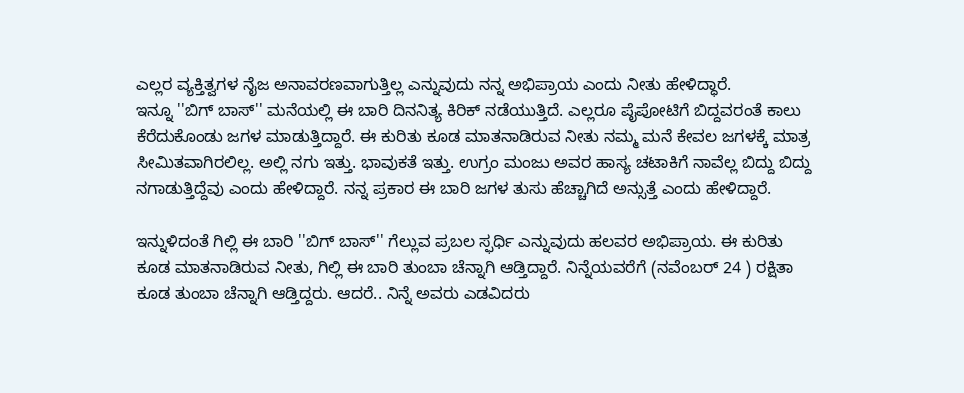ಎಲ್ಲರ ವ್ಯಕ್ತಿತ್ವಗಳ ನೈಜ ಅನಾವರಣವಾಗುತ್ತಿಲ್ಲ ಎನ್ನುವುದು ನನ್ನ ಅಭಿಪ್ರಾಯ ಎಂದು ನೀತು ಹೇಳಿದ್ಧಾರೆ.
ಇನ್ನೂ ''ಬಿಗ್ ಬಾಸ್'' ಮನೆಯಲ್ಲಿ ಈ ಬಾರಿ ದಿನನಿತ್ಯ ಕಿರಿಕ್ ನಡೆಯುತ್ತಿದೆ. ಎಲ್ಲರೂ ಪೈಪೋಟಿಗೆ ಬಿದ್ದವರಂತೆ ಕಾಲು ಕೆರೆದುಕೊಂಡು ಜಗಳ ಮಾಡುತ್ತಿದ್ದಾರೆ. ಈ ಕುರಿತು ಕೂಡ ಮಾತನಾಡಿರುವ ನೀತು ನಮ್ಮ ಮನೆ ಕೇವಲ ಜಗಳಕ್ಕೆ ಮಾತ್ರ ಸೀಮಿತವಾಗಿರಲಿಲ್ಲ. ಅಲ್ಲಿ ನಗು ಇತ್ತು. ಭಾವುಕತೆ ಇತ್ತು. ಉಗ್ರಂ ಮಂಜು ಅವರ ಹಾಸ್ಯ ಚಟಾಕಿಗೆ ನಾವೆಲ್ಲ ಬಿದ್ದು ಬಿದ್ದು ನಗಾಡುತ್ತಿದ್ದೆವು ಎಂದು ಹೇಳಿದ್ದಾರೆ. ನನ್ನ ಪ್ರಕಾರ ಈ ಬಾರಿ ಜಗಳ ತುಸು ಹೆಚ್ಚಾಗಿದೆ ಅನ್ಸುತ್ತೆ ಎಂದು ಹೇಳಿದ್ದಾರೆ.

ಇನ್ನುಳಿದಂತೆ ಗಿಲ್ಲಿ ಈ ಬಾರಿ ''ಬಿಗ್ ಬಾಸ್'' ಗೆಲ್ಲುವ ಪ್ರಬಲ ಸ್ಫರ್ಧಿ ಎನ್ನುವುದು ಹಲವರ ಅಭಿಪ್ರಾಯ. ಈ ಕುರಿತು ಕೂಡ ಮಾತನಾಡಿರುವ ನೀತು, ಗಿಲ್ಲಿ ಈ ಬಾರಿ ತುಂಬಾ ಚೆನ್ನಾಗಿ ಆಡ್ತಿದ್ದಾರೆ. ನಿನ್ನೆಯವರೆಗೆ (ನವೆಂಬರ್ 24 ) ರಕ್ಷಿತಾ ಕೂಡ ತುಂಬಾ ಚೆನ್ನಾಗಿ ಆಡ್ತಿದ್ದರು. ಆದರೆ.. ನಿನ್ನೆ ಅವರು ಎಡವಿದರು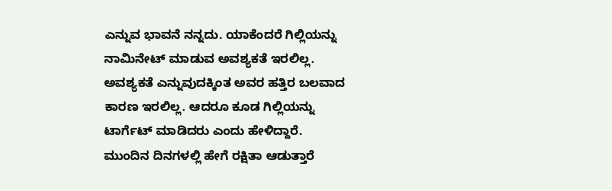ಎನ್ನುವ ಭಾವನೆ ನನ್ನದು. ಯಾಕೆಂದರೆ ಗಿಲ್ಲಿಯನ್ನು ನಾಮಿನೇಟ್ ಮಾಡುವ ಅವಶ್ಯಕತೆ ಇರಲಿಲ್ಲ. ಅವಶ್ಯಕತೆ ಎನ್ನುವುದಕ್ಕಿಂತ ಅವರ ಹತ್ತಿರ ಬಲವಾದ ಕಾರಣ ಇರಲಿಲ್ಲ. ಆದರೂ ಕೂಡ ಗಿಲ್ಲಿಯನ್ನು ಟಾರ್ಗೆಟ್ ಮಾಡಿದರು ಎಂದು ಹೇಳಿದ್ದಾರೆ.
ಮುಂದಿನ ದಿನಗಳಲ್ಲಿ ಹೇಗೆ ರಕ್ಷಿತಾ ಆಡುತ್ತಾರೆ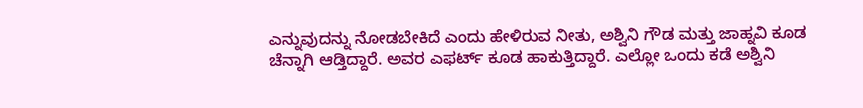ಎನ್ನುವುದನ್ನು ನೋಡಬೇಕಿದೆ ಎಂದು ಹೇಳಿರುವ ನೀತು, ಅಶ್ವಿನಿ ಗೌಡ ಮತ್ತು ಜಾಹ್ನವಿ ಕೂಡ ಚೆನ್ನಾಗಿ ಆಡ್ತಿದ್ದಾರೆ. ಅವರ ಎಫರ್ಟ್ ಕೂಡ ಹಾಕುತ್ತಿದ್ದಾರೆ. ಎಲ್ಲೋ ಒಂದು ಕಡೆ ಅಶ್ವಿನಿ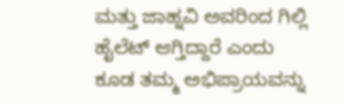ಮತ್ತು ಜಾಹ್ನವಿ ಅವರಿಂದ ಗಿಲ್ಲಿ ಹೈಲೆಟ್ ಆಗ್ತಿದ್ದಾರೆ ಎಂದು ಕೂಡ ತಮ್ಮ ಅಭಿಪ್ರಾಯವನ್ನು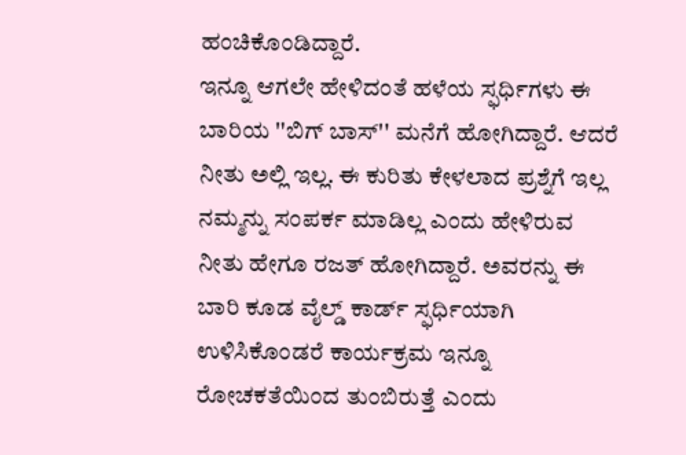ಹಂಚಿಕೊಂಡಿದ್ದಾರೆ.
ಇನ್ನೂ ಆಗಲೇ ಹೇಳಿದಂತೆ ಹಳೆಯ ಸ್ಫರ್ಧಿಗಳು ಈ ಬಾರಿಯ ''ಬಿಗ್ ಬಾಸ್'' ಮನೆಗೆ ಹೋಗಿದ್ದಾರೆ. ಆದರೆ ನೀತು ಅಲ್ಲಿ ಇಲ್ಲ. ಈ ಕುರಿತು ಕೇಳಲಾದ ಪ್ರಶ್ನೆಗೆ ಇಲ್ಲ ನಮ್ಮನ್ನು ಸಂಪರ್ಕ ಮಾಡಿಲ್ಲ ಎಂದು ಹೇಳಿರುವ ನೀತು ಹೇಗೂ ರಜತ್ ಹೋಗಿದ್ದಾರೆ. ಅವರನ್ನು ಈ ಬಾರಿ ಕೂಡ ವೈಲ್ಡ್ ಕಾರ್ಡ್ ಸ್ಫರ್ಧಿಯಾಗಿ ಉಳಿಸಿಕೊಂಡರೆ ಕಾರ್ಯಕ್ರಮ ಇನ್ನೂ ರೋಚಕತೆಯಿಂದ ತುಂಬಿರುತ್ತೆ ಎಂದು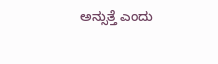ಅನ್ಸುತ್ತೆ ಎಂದು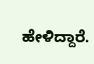ಹೇಳಿದ್ದಾರೆ.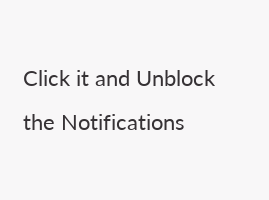Click it and Unblock the Notifications